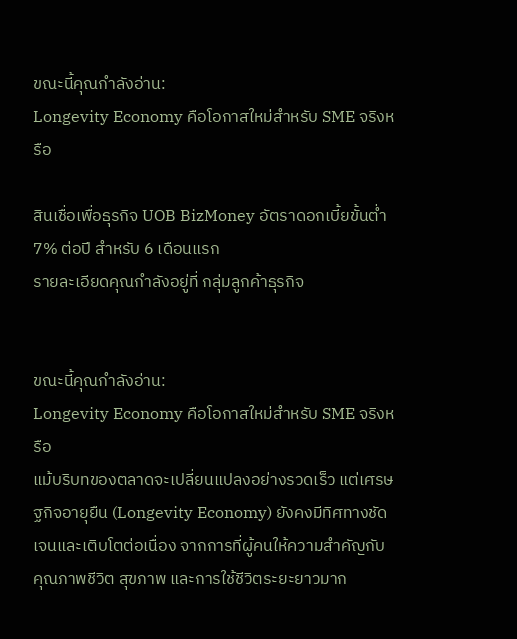ขณะนี้คุณกำลังอ่าน:
Longevity Economy คือโอกาสใหม่สำหรับ SME จริงหรือ

สินเชื่อเพื่อธุรกิจ UOB BizMoney อัตราดอกเบี้ยขั้นต่ำ 7% ต่อปี สำหรับ 6 เดือนแรก
รายละเอียดคุณกำลังอยู่ที่ กลุ่มลูกค้าธุรกิจ


ขณะนี้คุณกำลังอ่าน:
Longevity Economy คือโอกาสใหม่สำหรับ SME จริงหรือ
แม้บริบทของตลาดจะเปลี่ยนแปลงอย่างรวดเร็ว แต่เศรษฐกิจอายุยืน (Longevity Economy) ยังคงมีทิศทางชัดเจนและเติบโตต่อเนื่อง จากการที่ผู้คนให้ความสำคัญกับคุณภาพชีวิต สุขภาพ และการใช้ชีวิตระยะยาวมาก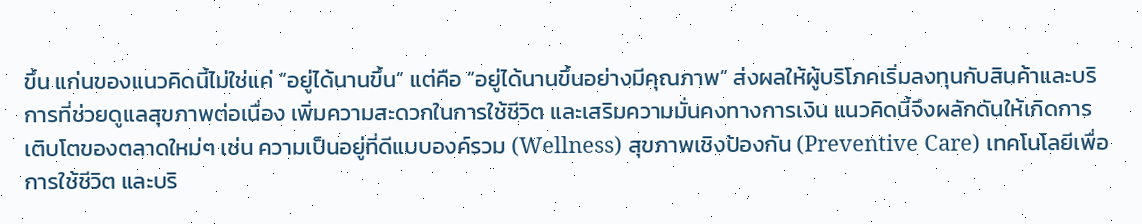ขึ้น แก่นของแนวคิดนี้ไม่ใช่แค่ “อยู่ได้นานขึ้น” แต่คือ “อยู่ได้นานขึ้นอย่างมีคุณภาพ” ส่งผลให้ผู้บริโภคเริ่มลงทุนกับสินค้าและบริการที่ช่วยดูแลสุขภาพต่อเนื่อง เพิ่มความสะดวกในการใช้ชีวิต และเสริมความมั่นคงทางการเงิน แนวคิดนี้จึงผลักดันให้เกิดการเติบโตของตลาดใหม่ๆ เช่น ความเป็นอยู่ที่ดีแบบองค์รวม (Wellness) สุขภาพเชิงป้องกัน (Preventive Care) เทคโนโลยีเพื่อการใช้ชีวิต และบริ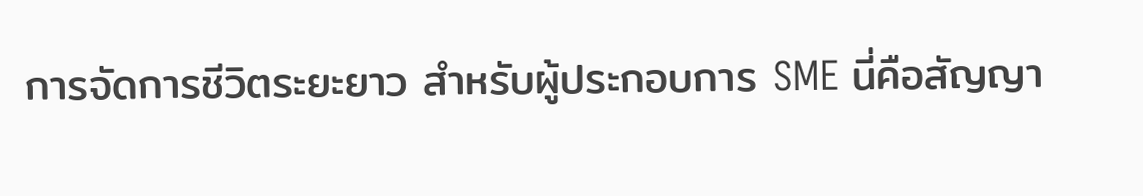การจัดการชีวิตระยะยาว สำหรับผู้ประกอบการ SME นี่คือสัญญา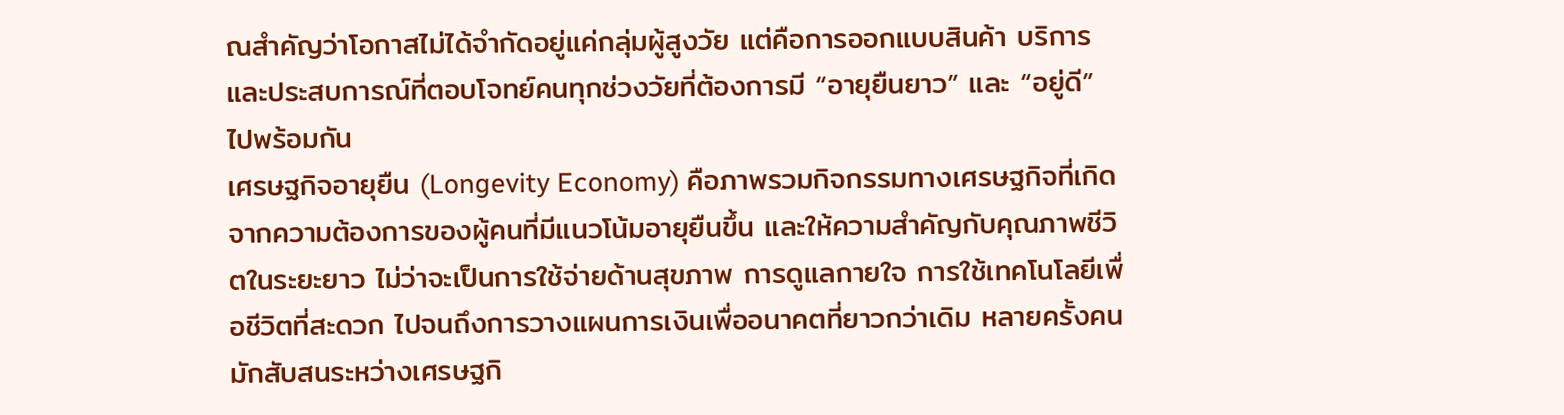ณสำคัญว่าโอกาสไม่ได้จำกัดอยู่แค่กลุ่มผู้สูงวัย แต่คือการออกแบบสินค้า บริการ และประสบการณ์ที่ตอบโจทย์คนทุกช่วงวัยที่ต้องการมี “อายุยืนยาว” และ “อยู่ดี” ไปพร้อมกัน
เศรษฐกิจอายุยืน (Longevity Economy) คือภาพรวมกิจกรรมทางเศรษฐกิจที่เกิดจากความต้องการของผู้คนที่มีแนวโน้มอายุยืนขึ้น และให้ความสำคัญกับคุณภาพชีวิตในระยะยาว ไม่ว่าจะเป็นการใช้จ่ายด้านสุขภาพ การดูแลกายใจ การใช้เทคโนโลยีเพื่อชีวิตที่สะดวก ไปจนถึงการวางแผนการเงินเพื่ออนาคตที่ยาวกว่าเดิม หลายครั้งคนมักสับสนระหว่างเศรษฐกิ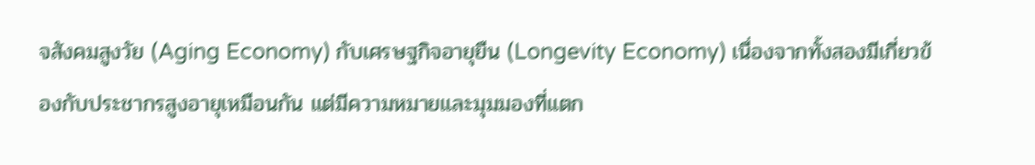จสังคมสูงวัย (Aging Economy) กับเศรษฐกิจอายุยืน (Longevity Economy) เนื่องจากทั้งสองมีเกี่ยวข้องกับประชากรสูงอายุเหมือนกัน แต่มีความหมายและมุมมองที่แตก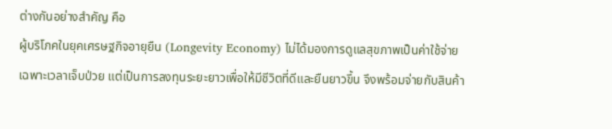ต่างกันอย่างสำคัญ คือ
ผู้บริโภคในยุคเศรษฐกิจอายุยืน (Longevity Economy) ไม่ได้มองการดูแลสุขภาพเป็นค่าใช้จ่ายเฉพาะเวลาเจ็บป่วย แต่เป็นการลงทุนระยะยาวเพื่อให้มีชีวิตที่ดีและยืนยาวขึ้น จึงพร้อมจ่ายกับสินค้า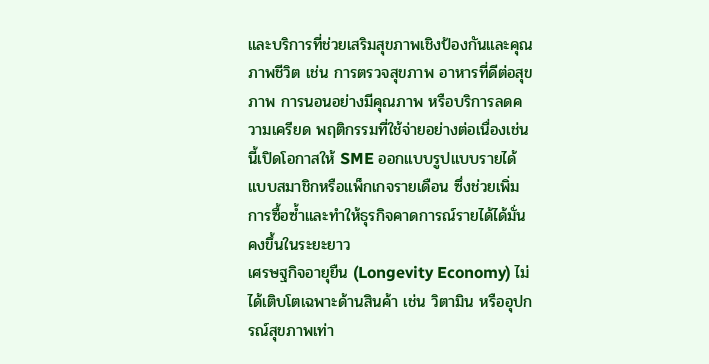และบริการที่ช่วยเสริมสุขภาพเชิงป้องกันและคุณภาพชีวิต เช่น การตรวจสุขภาพ อาหารที่ดีต่อสุขภาพ การนอนอย่างมีคุณภาพ หรือบริการลดความเครียด พฤติกรรมที่ใช้จ่ายอย่างต่อเนื่องเช่นนี้เปิดโอกาสให้ SME ออกแบบรูปแบบรายได้แบบสมาชิกหรือแพ็กเกจรายเดือน ซึ่งช่วยเพิ่มการซื้อซ้ำและทำให้ธุรกิจคาดการณ์รายได้ได้มั่นคงขึ้นในระยะยาว
เศรษฐกิจอายุยืน (Longevity Economy) ไม่ได้เติบโตเฉพาะด้านสินค้า เช่น วิตามิน หรืออุปกรณ์สุขภาพเท่า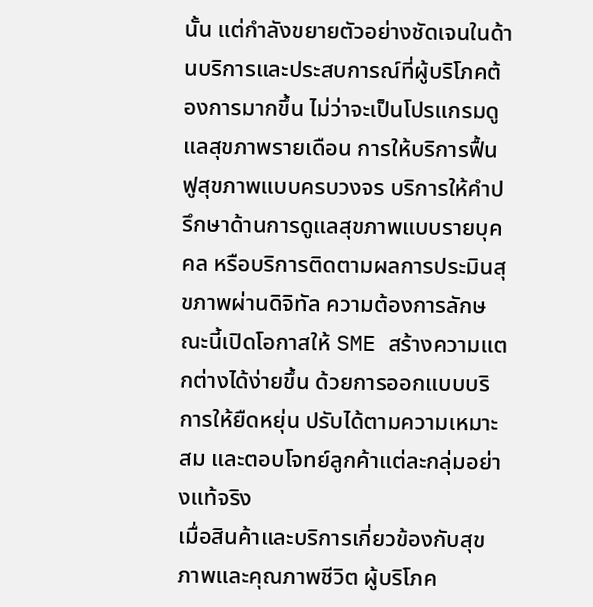นั้น แต่กำลังขยายตัวอย่างชัดเจนในด้านบริการและประสบการณ์ที่ผู้บริโภคต้องการมากขึ้น ไม่ว่าจะเป็นโปรแกรมดูแลสุขภาพรายเดือน การให้บริการฟื้นฟูสุขภาพแบบครบวงจร บริการให้คำปรึกษาด้านการดูแลสุขภาพแบบรายบุคคล หรือบริการติดตามผลการประมินสุขภาพผ่านดิจิทัล ความต้องการลักษณะนี้เปิดโอกาสให้ SME สร้างความแตกต่างได้ง่ายขึ้น ด้วยการออกแบบบริการให้ยืดหยุ่น ปรับได้ตามความเหมาะสม และตอบโจทย์ลูกค้าแต่ละกลุ่มอย่างแท้จริง
เมื่อสินค้าและบริการเกี่ยวข้องกับสุขภาพและคุณภาพชีวิต ผู้บริโภค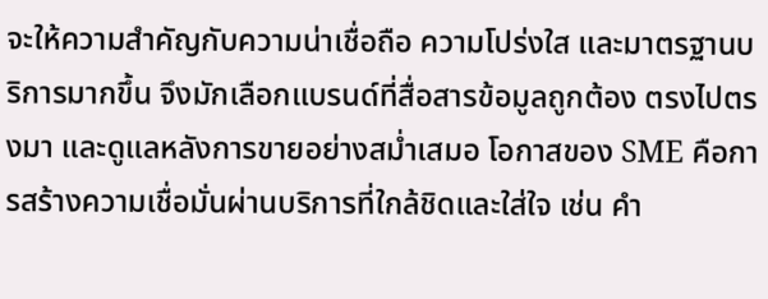จะให้ความสำคัญกับความน่าเชื่อถือ ความโปร่งใส และมาตรฐานบริการมากขึ้น จึงมักเลือกแบรนด์ที่สื่อสารข้อมูลถูกต้อง ตรงไปตรงมา และดูแลหลังการขายอย่างสม่ำเสมอ โอกาสของ SME คือการสร้างความเชื่อมั่นผ่านบริการที่ใกล้ชิดและใส่ใจ เช่น คำ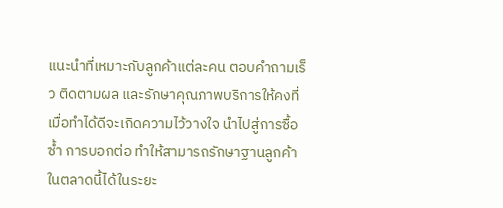แนะนำที่เหมาะกับลูกค้าแต่ละคน ตอบคำถามเร็ว ติดตามผล และรักษาคุณภาพบริการให้คงที่ เมื่อทำได้ดีจะเกิดความไว้วางใจ นำไปสู่การซื้อซ้ำ การบอกต่อ ทำให้สามารถรักษาฐานลูกค้าในตลาดนี้ได้ในระยะ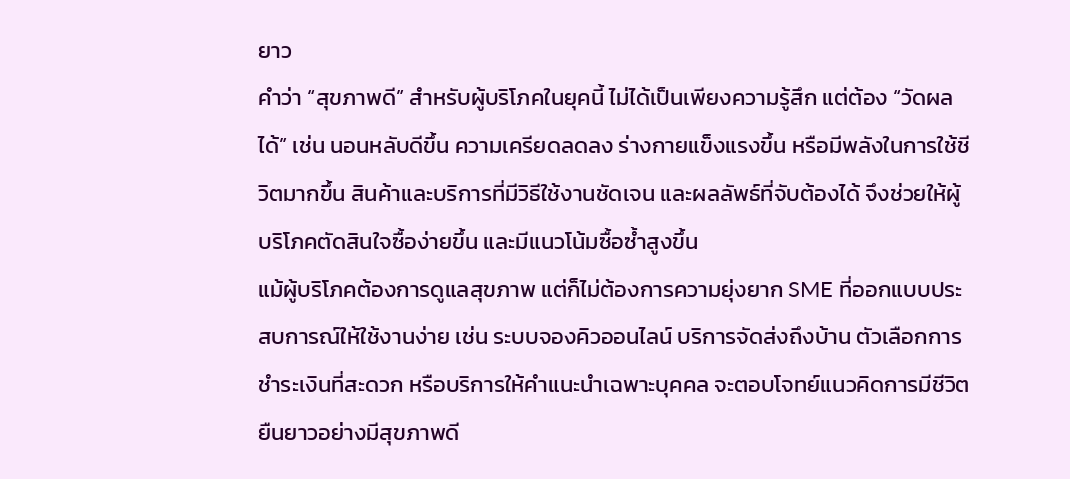ยาว
คำว่า “สุขภาพดี” สำหรับผู้บริโภคในยุคนี้ ไม่ได้เป็นเพียงความรู้สึก แต่ต้อง “วัดผลได้” เช่น นอนหลับดีขึ้น ความเครียดลดลง ร่างกายแข็งแรงขึ้น หรือมีพลังในการใช้ชีวิตมากขึ้น สินค้าและบริการที่มีวิธีใช้งานชัดเจน และผลลัพธ์ที่จับต้องได้ จึงช่วยให้ผู้บริโภคตัดสินใจซื้อง่ายขึ้น และมีแนวโน้มซื้อซ้ำสูงขึ้น
แม้ผู้บริโภคต้องการดูแลสุขภาพ แต่ก็ไม่ต้องการความยุ่งยาก SME ที่ออกแบบประสบการณ์ให้ใช้งานง่าย เช่น ระบบจองคิวออนไลน์ บริการจัดส่งถึงบ้าน ตัวเลือกการชำระเงินที่สะดวก หรือบริการให้คำแนะนำเฉพาะบุคคล จะตอบโจทย์แนวคิดการมีชีวิตยืนยาวอย่างมีสุขภาพดี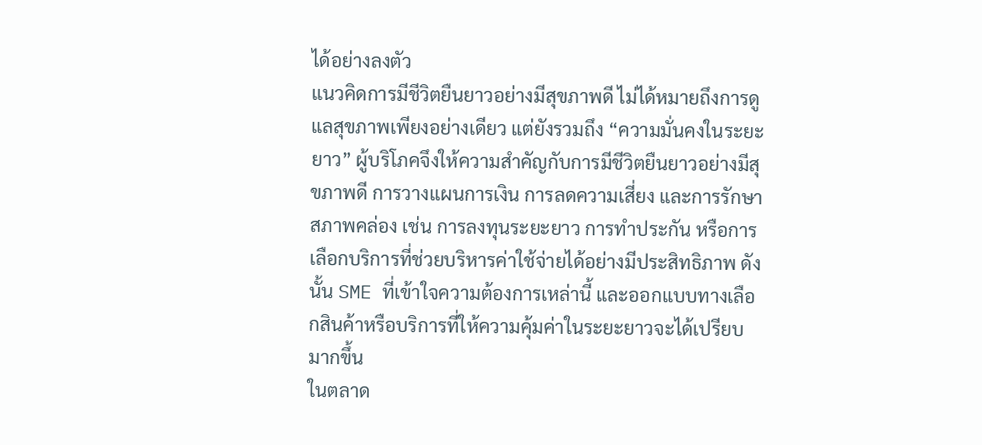ได้อย่างลงตัว
แนวคิดการมีชีวิตยืนยาวอย่างมีสุขภาพดี ไม่ได้หมายถึงการดูแลสุขภาพเพียงอย่างเดียว แต่ยังรวมถึง “ความมั่นคงในระยะยาว” ผู้บริโภคจึงให้ความสำคัญกับการมีชีวิตยืนยาวอย่างมีสุขภาพดี การวางแผนการเงิน การลดความเสี่ยง และการรักษาสภาพคล่อง เช่น การลงทุนระยะยาว การทำประกัน หรือการเลือกบริการที่ช่วยบริหารค่าใช้จ่ายได้อย่างมีประสิทธิภาพ ดังนั้น SME ที่เข้าใจความต้องการเหล่านี้ และออกแบบทางเลือกสินค้าหรือบริการที่ให้ความคุ้มค่าในระยะยาวจะได้เปรียบมากขึ้น
ในตลาด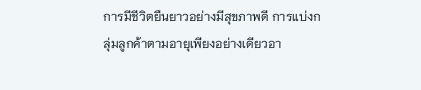การมีชีวิตยืนยาวอย่างมีสุขภาพดี การแบ่งกลุ่มลูกค้าตามอายุเพียงอย่างเดียวอา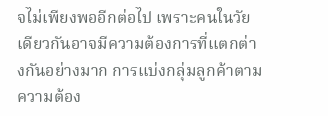จไม่เพียงพออีกต่อไป เพราะคนในวัยเดียวกันอาจมีความต้องการที่แตกต่างกันอย่างมาก การแบ่งกลุ่มลูกค้าตามความต้อง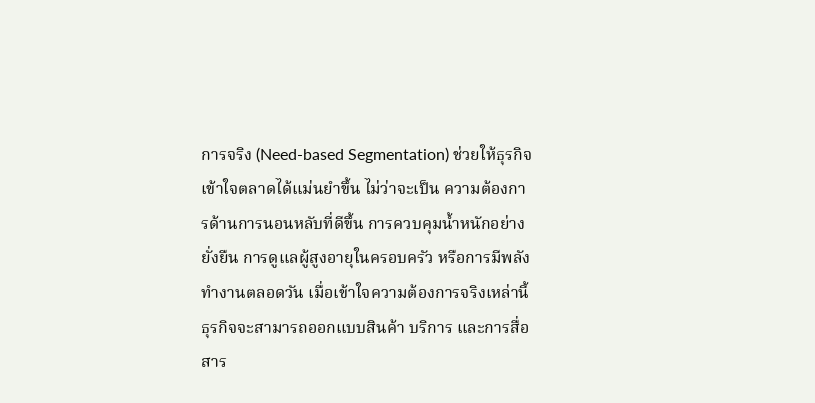การจริง (Need-based Segmentation) ช่วยให้ธุรกิจเข้าใจตลาดได้แม่นยำขึ้น ไม่ว่าจะเป็น ความต้องการด้านการนอนหลับที่ดีขึ้น การควบคุมน้ำหนักอย่างยั่งยืน การดูแลผู้สูงอายุในครอบครัว หรือการมีพลังทำงานตลอดวัน เมื่อเข้าใจความต้องการจริงเหล่านี้ ธุรกิจจะสามารถออกแบบสินค้า บริการ และการสื่อสาร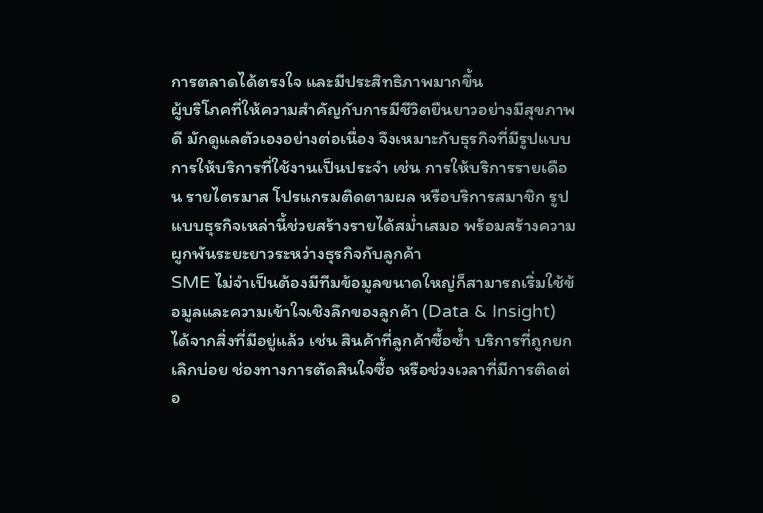การตลาดได้ตรงใจ และมีประสิทธิภาพมากขึ้น
ผู้บริโภคที่ให้ความสำคัญกับการมีชีวิตยืนยาวอย่างมีสุขภาพดี มักดูแลตัวเองอย่างต่อเนื่อง จึงเหมาะกับธุรกิจที่มีรูปแบบการให้บริการที่ใช้งานเป็นประจำ เช่น การให้บริการรายเดือน รายไตรมาส โปรแกรมติดตามผล หรือบริการสมาชิก รูปแบบธุรกิจเหล่านี้ช่วยสร้างรายได้สม่ำเสมอ พร้อมสร้างความผูกพันระยะยาวระหว่างธุรกิจกับลูกค้า
SME ไม่จำเป็นต้องมีทีมข้อมูลขนาดใหญ่ก็สามารถเริ่มใช้ข้อมูลและความเข้าใจเชิงลึกของลูกค้า (Data & Insight) ได้จากสิ่งที่มีอยู่แล้ว เช่น สินค้าที่ลูกค้าซื้อซ้ำ บริการที่ถูกยกเลิกบ่อย ช่องทางการตัดสินใจซื้อ หรือช่วงเวลาที่มีการติดต่อ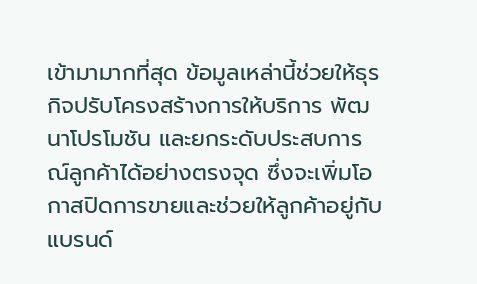เข้ามามากที่สุด ข้อมูลเหล่านี้ช่วยให้ธุรกิจปรับโครงสร้างการให้บริการ พัฒนาโปรโมชัน และยกระดับประสบการณ์ลูกค้าได้อย่างตรงจุด ซึ่งจะเพิ่มโอกาสปิดการขายและช่วยให้ลูกค้าอยู่กับแบรนด์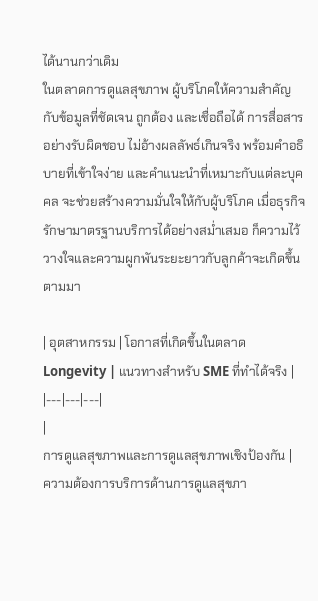ได้นานกว่าเดิม
ในตลาดการดูแลสุขภาพ ผู้บริโภคให้ความสำคัญกับข้อมูลที่ชัดเจน ถูกต้อง และเชื่อถือได้ การสื่อสารอย่างรับผิดชอบ ไม่อ้างผลลัพธ์เกินจริง พร้อมคำอธิบายที่เข้าใจง่าย และคำแนะนำที่เหมาะกับแต่ละบุคคล จะช่วยสร้างความมั่นใจให้กับผู้บริโภค เมื่อธุรกิจรักษามาตรฐานบริการได้อย่างสม่ำเสมอ ก็ความไว้วางใจและความผูกพันระยะยาวกับลูกค้าจะเกิดขึ้นตามมา

| อุตสาหกรรม | โอกาสที่เกิดขึ้นในตลาด Longevity | แนวทางสำหรับ SME ที่ทำได้จริง |
|---|---|---|
|
การดูแลสุขภาพและการดูแลสุขภาพเชิงป้องกัน |
ความต้องการบริการด้านการดูแลสุขภา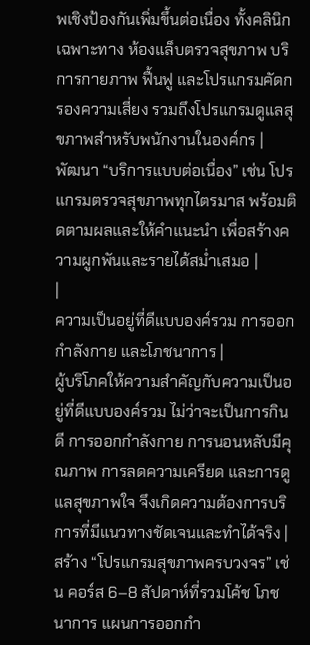พเชิงป้องกันเพิ่มขึ้นต่อเนื่อง ทั้งคลินิกเฉพาะทาง ห้องแล็บตรวจสุขภาพ บริการกายภาพ ฟื้นฟู และโปรแกรมคัดกรองความเสี่ยง รวมถึงโปรแกรมดูแลสุขภาพสำหรับพนักงานในองค์กร |
พัฒนา “บริการแบบต่อเนื่อง” เช่น โปรแกรมตรวจสุขภาพทุกไตรมาส พร้อมติดตามผลและให้คำแนะนำ เพื่อสร้างความผูกพันและรายได้สม่ำเสมอ |
|
ความเป็นอยู่ที่ดีแบบองค์รวม การออกกำลังกาย และโภชนาการ |
ผู้บริโภคให้ความสำคัญกับความเป็นอยู่ที่ดีแบบองค์รวม ไม่ว่าจะเป็นการกินดี การออกกำลังกาย การนอนหลับมีคุณภาพ การลดความเครียด และการดูแลสุขภาพใจ จึงเกิดความต้องการบริการที่มีแนวทางชัดเจนและทำได้จริง |
สร้าง “โปรแกรมสุขภาพครบวงจร” เช่น คอร์ส 6–8 สัปดาห์ที่รวมโค้ช โภชนาการ แผนการออกกำ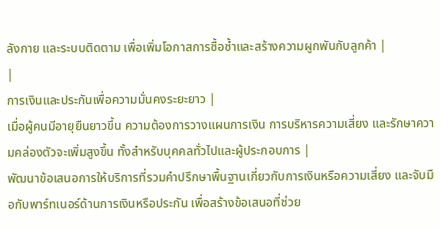ลังกาย และระบบติดตาม เพื่อเพิ่มโอกาสการซื้อซ้ำและสร้างความผูกพันกับลูกค้า |
|
การเงินและประกันเพื่อความมั่นคงระยะยาว |
เมื่อผู้คนมีอายุยืนยาวขึ้น ความต้องการวางแผนการเงิน การบริหารความเสี่ยง และรักษาความคล่องตัวจะเพิ่มสูงขึ้น ทั้งสำหรับบุคคลทั่วไปและผู้ประกอบการ |
พัฒนาข้อเสนอการให้บริการที่รวมคำปรึกษาพื้นฐานเกี่ยวกับการเงินหรือความเสี่ยง และจับมือกับพาร์ทเนอร์ด้านการเงินหรือประกัน เพื่อสร้างข้อเสนอที่ช่วย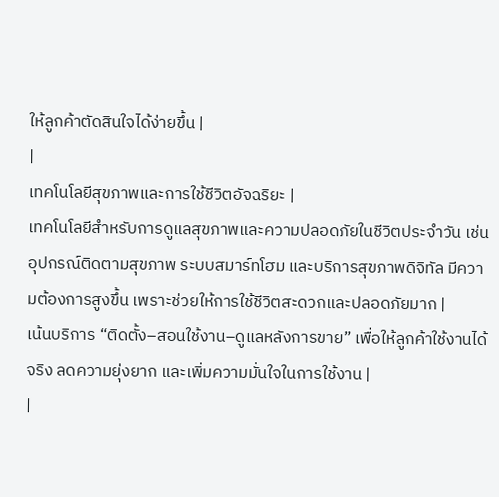ให้ลูกค้าตัดสินใจได้ง่ายขึ้น |
|
เทคโนโลยีสุขภาพและการใช้ชีวิตอัจฉริยะ |
เทคโนโลยีสำหรับการดูแลสุขภาพและความปลอดภัยในชีวิตประจำวัน เช่น อุปกรณ์ติดตามสุขภาพ ระบบสมาร์ทโฮม และบริการสุขภาพดิจิทัล มีความต้องการสูงขึ้น เพราะช่วยให้การใช้ชีวิตสะดวกและปลอดภัยมาก |
เน้นบริการ “ติดตั้ง–สอนใช้งาน–ดูแลหลังการขาย” เพื่อให้ลูกค้าใช้งานได้จริง ลดความยุ่งยาก และเพิ่มความมั่นใจในการใช้งาน |
|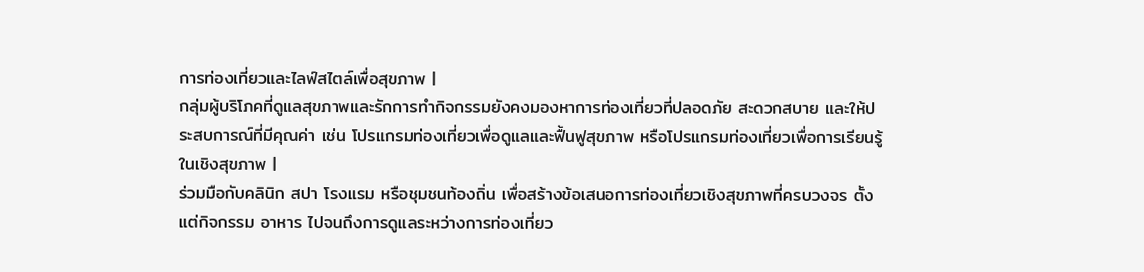การท่องเที่ยวและไลฟ์สไตล์เพื่อสุขภาพ |
กลุ่มผู้บริโภคที่ดูแลสุขภาพและรักการทำกิจกรรมยังคงมองหาการท่องเที่ยวที่ปลอดภัย สะดวกสบาย และให้ประสบการณ์ที่มีคุณค่า เช่น โปรแกรมท่องเที่ยวเพื่อดูแลและฟื้นฟูสุขภาพ หรือโปรแกรมท่องเที่ยวเพื่อการเรียนรู้ในเชิงสุขภาพ |
ร่วมมือกับคลินิก สปา โรงแรม หรือชุมชนท้องถิ่น เพื่อสร้างข้อเสนอการท่องเที่ยวเชิงสุขภาพที่ครบวงจร ตั้งแต่กิจกรรม อาหาร ไปจนถึงการดูแลระหว่างการท่องเที่ยว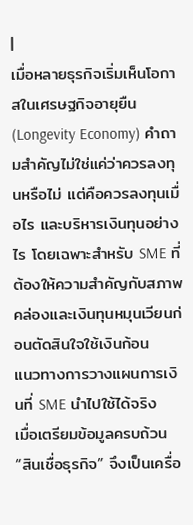|
เมื่อหลายธุรกิจเริ่มเห็นโอกาสในเศรษฐกิจอายุยืน (Longevity Economy) คำถามสำคัญไม่ใช่แค่ว่าควรลงทุนหรือไม่ แต่คือควรลงทุนเมื่อไร และบริหารเงินทุนอย่างไร โดยเฉพาะสำหรับ SME ที่ต้องให้ความสำคัญกับสภาพคล่องและเงินทุนหมุนเวียนก่อนตัดสินใจใช้เงินก้อน
แนวทางการวางแผนการเงินที่ SME นำไปใช้ได้จริง
เมื่อเตรียมข้อมูลครบถ้วน “สินเชื่อธุรกิจ” จึงเป็นเครื่อ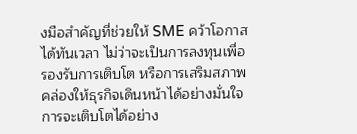งมือสำคัญที่ช่วยให้ SME คว้าโอกาสได้ทันเวลา ไม่ว่าจะเป็นการลงทุนเพื่อรองรับการเติบโต หรือการเสริมสภาพคล่องให้ธุรกิจเดินหน้าได้อย่างมั่นใจ
การจะเติบโตได้อย่าง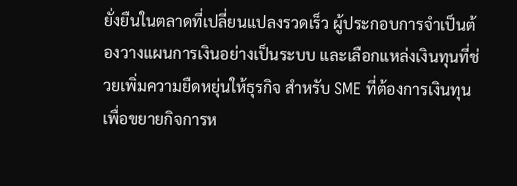ยั่งยืนในตลาดที่เปลี่ยนแปลงรวดเร็ว ผู้ประกอบการจำเป็นต้องวางแผนการเงินอย่างเป็นระบบ และเลือกแหล่งเงินทุนที่ช่วยเพิ่มความยืดหยุ่นให้ธุรกิจ สำหรับ SME ที่ต้องการเงินทุนเพื่อขยายกิจการห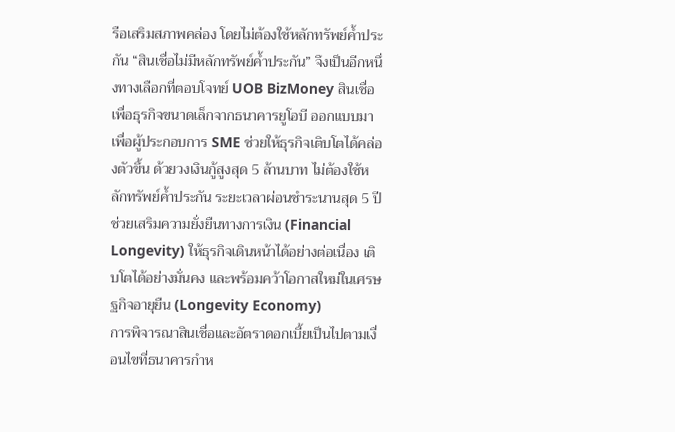รือเสริมสภาพคล่อง โดยไม่ต้องใช้หลักทรัพย์ค้ำประกัน “สินเชื่อไม่มีหลักทรัพย์ค้ำประกัน” จึงเป็นอีกหนึ่งทางเลือกที่ตอบโจทย์ UOB BizMoney สินเชื่อเพื่อธุรกิจขนาดเล็กจากธนาคารยูโอบี ออกแบบมาเพื่อผู้ประกอบการ SME ช่วยให้ธุรกิจเติบโตได้คล่องตัวขึ้น ด้วยวงเงินกู้สูงสุด 5 ล้านบาท ไม่ต้องใช้หลักทรัพย์ค้ำประกัน ระยะเวลาผ่อนชำระนานสุด 5 ปี ช่วยเสริมความยั่งยืนทางการเงิน (Financial Longevity) ให้ธุรกิจเดินหน้าได้อย่างต่อเนื่อง เติบโตได้อย่างมั่นคง และพร้อมคว้าโอกาสใหม่ในเศรษฐกิจอายุยืน (Longevity Economy)
การพิจารณาสินเชื่อและอัตราดอกเบี้ยเป็นไปตามเงื่อนไขที่ธนาคารกำห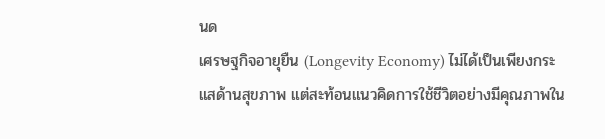นด
เศรษฐกิจอายุยืน (Longevity Economy) ไม่ได้เป็นเพียงกระแสด้านสุขภาพ แต่สะท้อนแนวคิดการใช้ชีวิตอย่างมีคุณภาพใน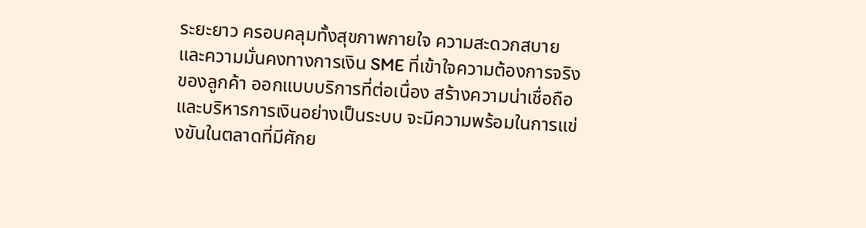ระยะยาว ครอบคลุมทั้งสุขภาพกายใจ ความสะดวกสบาย และความมั่นคงทางการเงิน SME ที่เข้าใจความต้องการจริงของลูกค้า ออกแบบบริการที่ต่อเนื่อง สร้างความน่าเชื่อถือ และบริหารการเงินอย่างเป็นระบบ จะมีความพร้อมในการแข่งขันในตลาดที่มีศักย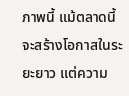ภาพนี้ แม้ตลาดนี้จะสร้างโอกาสในระยะยาว แต่ความ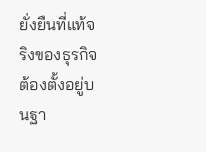ยั่งยืนที่แท้จริงของธุรกิจต้องตั้งอยู่บนฐา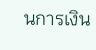นการเงิน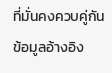ที่มั่นคงควบคู่กัน
ข้อมูลอ้างอิง